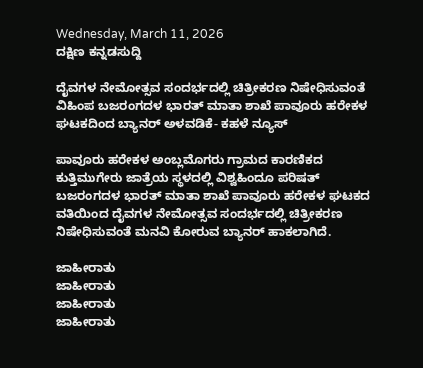Wednesday, March 11, 2026
ದಕ್ಷಿಣ ಕನ್ನಡಸುದ್ದಿ

ದೈವಗಳ ನೇಮೋತ್ಸವ ಸಂದರ್ಭದಲ್ಲಿ ಚಿತ್ರೀಕರಣ ನಿಷೇಧಿಸುವಂತೆ ವಿಹಿಂಪ ಬಜರಂಗದಳ ಭಾರತ್ ಮಾತಾ ಶಾಖೆ ಪಾವೂರು ಹರೇಕಳ ಘಟಕದಿಂದ ಬ್ಯಾನರ್ ಅಳವಡಿಕೆ- ಕಹಳೆ ನ್ಯೂಸ್

ಪಾವೂರು ಹರೇಕಳ ಅಂಬ್ಲಮೊಗರು ಗ್ರಾಮದ ಕಾರಣಿಕದ ಕುತ್ತಿಮುಗೇರು ಜಾತ್ರೆಯ ಸ್ಥಳದಲ್ಲಿ ವಿಶ್ವಹಿಂದೂ ಪರಿಷತ್ ಬಜರಂಗದಳ ಭಾರತ್ ಮಾತಾ ಶಾಖೆ ಪಾವೂರು ಹರೇಕಳ ಘಟಕದ ವತಿಯಿಂದ ದೈವಗಳ ನೇಮೋತ್ಸವ ಸಂದರ್ಭದಲ್ಲಿ ಚಿತ್ರೀಕರಣ ನಿಷೇಧಿಸುವಂತೆ ಮನವಿ ಕೋರುವ ಬ್ಯಾನರ್ ಹಾಕಲಾಗಿದೆ.

ಜಾಹೀರಾತು
ಜಾಹೀರಾತು
ಜಾಹೀರಾತು
ಜಾಹೀರಾತು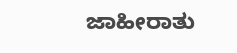ಜಾಹೀರಾತು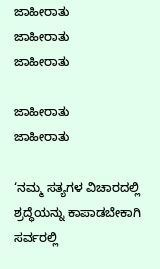ಜಾಹೀರಾತು
ಜಾಹೀರಾತು
ಜಾಹೀರಾತು

ಜಾಹೀರಾತು
ಜಾಹೀರಾತು

‘ನಮ್ಮ ಸತ್ಯಗಳ ವಿಚಾರದಲ್ಲಿ ಶ್ರದ್ಧೆಯನ್ನು ಕಾಪಾಡಬೇಕಾಗಿ ಸರ್ವರಲ್ಲಿ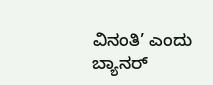ವಿನಂತಿ’ ಎಂದು ಬ್ಯಾನರ್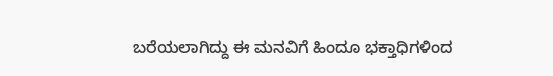ಬರೆಯಲಾಗಿದ್ದು ಈ ಮನವಿಗೆ ಹಿಂದೂ ಭಕ್ತಾಧಿಗಳಿಂದ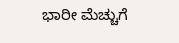ಭಾರೀ ಮೆಚ್ಚುಗೆ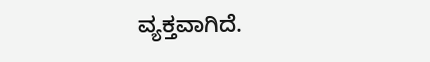ವ್ಯಕ್ತವಾಗಿದೆ.